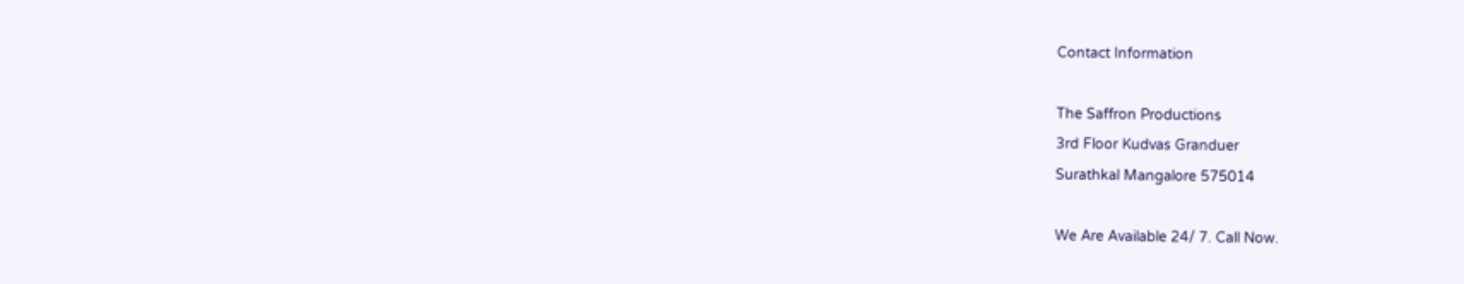Contact Information

The Saffron Productions
3rd Floor Kudvas Granduer
Surathkal Mangalore 575014

We Are Available 24/ 7. Call Now.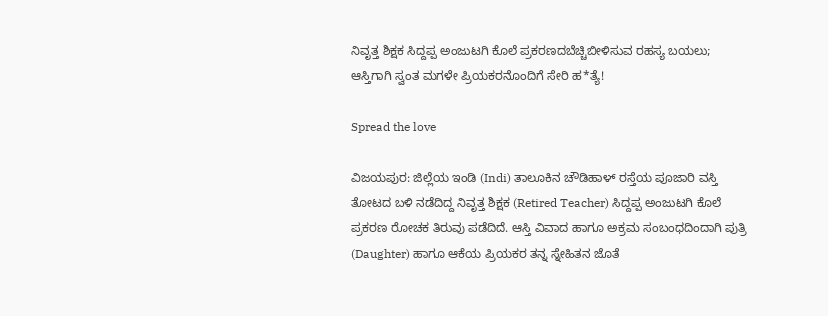ನಿವೃತ್ತ ಶಿಕ್ಷಕ ಸಿದ್ದಪ್ಪ ಅಂಜುಟಗಿ ಕೊಲೆ ಪ್ರಕರಣದಬೆಚ್ಚಿಬೀಳಿಸುವ ರಹಸ್ಯ ಬಯಲು; ಆಸ್ತಿಗಾಗಿ ಸ್ವಂತ ಮಗಳೇ ಪ್ರಿಯಕರನೊಂದಿಗೆ ಸೇರಿ ಹ*ತ್ಯೆ!

Spread the love

ವಿಜಯಪುರ: ಜಿಲ್ಲೆಯ ಇಂಡಿ (Indi) ತಾಲೂಕಿನ ಚೌಡಿಹಾಳ್ ರಸ್ತೆಯ ಪೂಜಾರಿ ವಸ್ತಿ ತೋಟದ ಬಳಿ ನಡೆದಿದ್ದ ನಿವೃತ್ತ ಶಿಕ್ಷಕ (Retired Teacher) ಸಿದ್ದಪ್ಪ ಅಂಜುಟಗಿ ಕೊಲೆ ಪ್ರಕರಣ ರೋಚಕ ತಿರುವು ಪಡೆದಿದೆ. ಆಸ್ತಿ ವಿವಾದ ಹಾಗೂ ಅಕ್ರಮ ಸಂಬಂಧದಿಂದಾಗಿ ಪುತ್ರಿ (Daughter) ಹಾಗೂ ಆಕೆಯ ಪ್ರಿಯಕರ ತನ್ನ ಸ್ನೇಹಿತನ ಜೊತೆ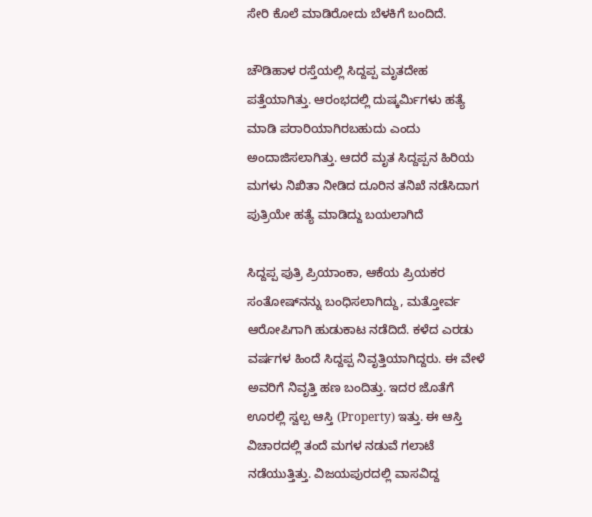ಸೇರಿ ಕೊಲೆ ಮಾಡಿರೋದು ಬೆಳಕಿಗೆ ಬಂದಿದೆ.

ಚೌಡಿಹಾಳ ರಸ್ತೆಯಲ್ಲಿ ಸಿದ್ದಪ್ಪ ಮೃತದೇಹ ಪತ್ತೆಯಾಗಿತ್ತು. ಆರಂಭದಲ್ಲಿ ದುಷ್ಕರ್ಮಿಗಳು ಹತ್ಯೆ ಮಾಡಿ ಪರಾರಿಯಾಗಿರಬಹುದು ಎಂದು ಅಂದಾಜಿಸಲಾಗಿತ್ತು. ಆದರೆ ಮೃತ ಸಿದ್ದಪ್ಪನ ಹಿರಿಯ ಮಗಳು ನಿಖಿತಾ ನೀಡಿದ ದೂರಿನ ತನಿಖೆ ನಡೆಸಿದಾಗ ಪುತ್ರಿಯೇ ಹತ್ಯೆ ಮಾಡಿದ್ದು ಬಯಲಾಗಿದೆ

ಸಿದ್ದಪ್ಪ ಪುತ್ರಿ ಪ್ರಿಯಾಂಕಾ, ಆಕೆಯ ಪ್ರಿಯಕರ ಸಂತೋಷ್‌ನನ್ನು ಬಂಧಿಸಲಾಗಿದ್ದು, ಮತ್ತೋರ್ವ ಆರೋಪಿಗಾಗಿ ಹುಡುಕಾಟ ನಡೆದಿದೆ. ಕಳೆದ ಎರಡು ವರ್ಷಗಳ ಹಿಂದೆ ಸಿದ್ದಪ್ಪ ನಿವೃತ್ತಿಯಾಗಿದ್ದರು. ಈ ವೇಳೆ ಅವರಿಗೆ ನಿವೃತ್ತಿ ಹಣ ಬಂದಿತ್ತು. ಇದರ ಜೊತೆಗೆ ಊರಲ್ಲಿ ಸ್ವಲ್ಪ ಆಸ್ತಿ (Property) ಇತ್ತು. ಈ ಆಸ್ತಿ ವಿಚಾರದಲ್ಲಿ ತಂದೆ ಮಗಳ ನಡುವೆ ಗಲಾಟೆ ನಡೆಯುತ್ತಿತ್ತು. ವಿಜಯಪುರದಲ್ಲಿ ವಾಸವಿದ್ದ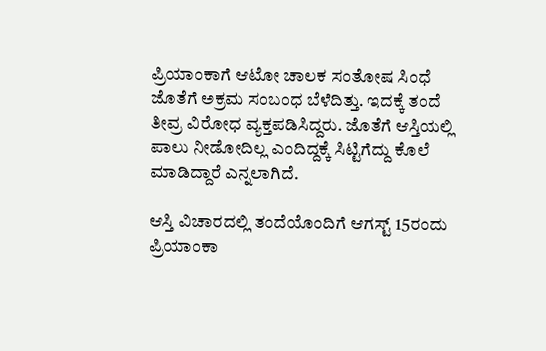ಪ್ರಿಯಾಂಕಾಗೆ ಆಟೋ ಚಾಲಕ ಸಂತೋಷ ಸಿಂಧೆ ಜೊತೆಗೆ ಅಕ್ರಮ ಸಂಬಂಧ ಬೆಳೆದಿತ್ತು. ಇದಕ್ಕೆ ತಂದೆ ತೀವ್ರ ವಿರೋಧ ವ್ಯಕ್ತಪಡಿಸಿದ್ದರು. ಜೊತೆಗೆ ಆಸ್ತಿಯಲ್ಲಿ ಪಾಲು ನೀಡೋದಿಲ್ಲ ಎಂದಿದ್ದಕ್ಕೆ ಸಿಟ್ಟಿಗೆದ್ದು ಕೊಲೆ ಮಾಡಿದ್ದಾರೆ ಎನ್ನಲಾಗಿದೆ.

ಆಸ್ತಿ ವಿಚಾರದಲ್ಲಿ ತಂದೆಯೊಂದಿಗೆ ಆಗಸ್ಟ್ 15ರಂದು ಪ್ರಿಯಾಂಕಾ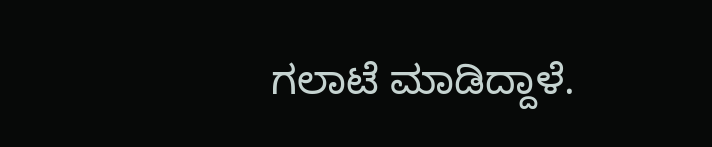ಗಲಾಟೆ ಮಾಡಿದ್ದಾಳೆ.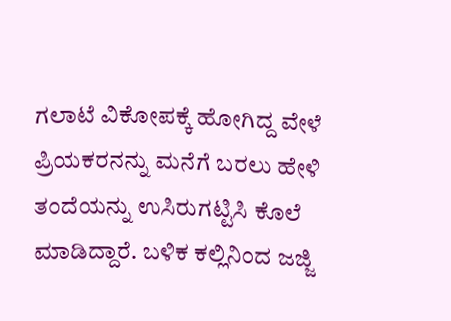ಗಲಾಟೆ ವಿಕೋಪಕ್ಕೆ ಹೋಗಿದ್ದ ವೇಳೆ ಪ್ರಿಯಕರನನ್ನು ಮನೆಗೆ ಬರಲು ಹೇಳಿ ತಂದೆಯನ್ನು ಉಸಿರುಗಟ್ಟಿಸಿ ಕೊಲೆ ಮಾಡಿದ್ದಾರೆ. ಬಳಿಕ ಕಲ್ಲಿನಿಂದ ಜಜ್ಜಿ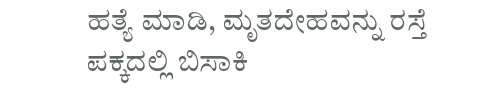ಹತ್ಯೆ ಮಾಡಿ, ಮೃತದೇಹವನ್ನು ರಸ್ತೆ ಪಕ್ಕದಲ್ಲಿ ಬಿಸಾಕಿ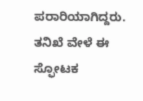ಪರಾರಿಯಾಗಿದ್ದರು. ತನಿಖೆ ವೇಳೆ ಈ ಸ್ಫೋಟಕ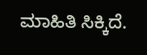ಮಾಹಿತಿ ಸಿಕ್ಕಿದೆ.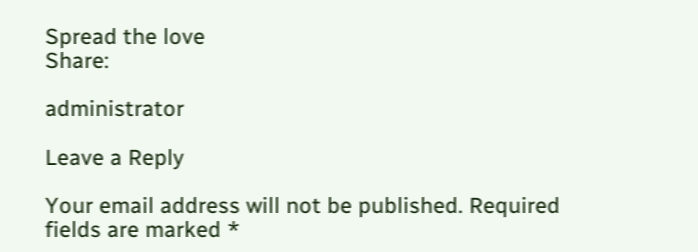Spread the love
Share:

administrator

Leave a Reply

Your email address will not be published. Required fields are marked *